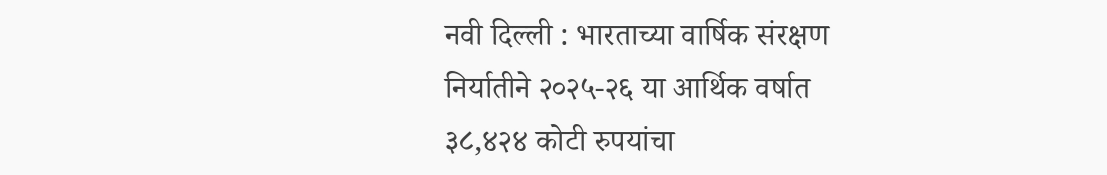नवी दिल्ली : भारताच्या वार्षिक संरक्षण निर्यातीने २०२५-२६ या आर्थिक वर्षात ३८,४२४ कोटी रुपयांचा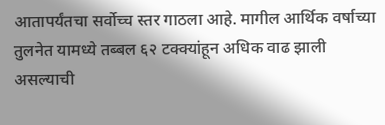आतापर्यंतचा सर्वोच्च स्तर गाठला आहे. मागील आर्थिक वर्षाच्या तुलनेत यामध्ये तब्बल ६२ टक्क्यांहून अधिक वाढ झाली असल्याची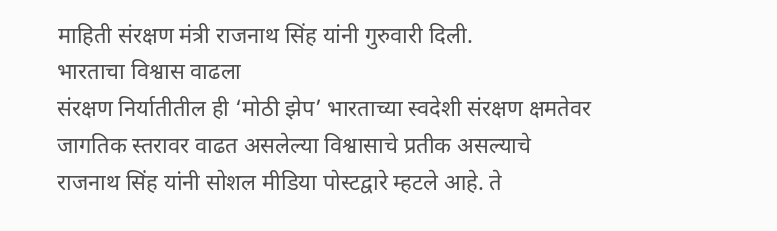माहिती संरक्षण मंत्री राजनाथ सिंह यांनी गुरुवारी दिली.
भारताचा विश्वास वाढला
संरक्षण निर्यातीतील ही ‘मोठी झेप’ भारताच्या स्वदेशी संरक्षण क्षमतेवर जागतिक स्तरावर वाढत असलेल्या विश्वासाचे प्रतीक असल्याचे राजनाथ सिंह यांनी सोशल मीडिया पोस्टद्वारे म्हटले आहे. ते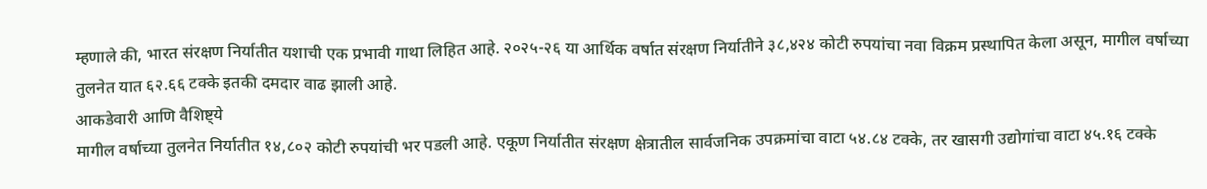म्हणाले की, भारत संरक्षण निर्यातीत यशाची एक प्रभावी गाथा लिहित आहे. २०२५-२६ या आर्थिक वर्षात संरक्षण निर्यातीने ३८,४२४ कोटी रुपयांचा नवा विक्रम प्रस्थापित केला असून, मागील वर्षाच्या तुलनेत यात ६२.६६ टक्के इतकी दमदार वाढ झाली आहे.
आकडेवारी आणि वैशिष्ट्ये
मागील वर्षाच्या तुलनेत निर्यातीत १४,८०२ कोटी रुपयांची भर पडली आहे. एकूण निर्यातीत संरक्षण क्षेत्रातील सार्वजनिक उपक्रमांचा वाटा ५४.८४ टक्के, तर खासगी उद्योगांचा वाटा ४५.१६ टक्के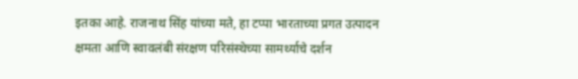इतका आहे. राजनाथ सिंह यांच्या मते, हा टप्पा भारताच्या प्रगत उत्पादन क्षमता आणि स्वावलंबी संरक्षण परिसंस्थेच्या सामर्थ्याचे दर्शन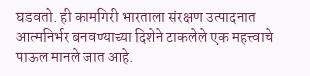घडवतो. ही कामगिरी भारताला संरक्षण उत्पादनात आत्मनिर्भर बनवण्याच्या दिशेने टाकलेले एक महत्त्वाचे पाऊल मानले जात आहे.